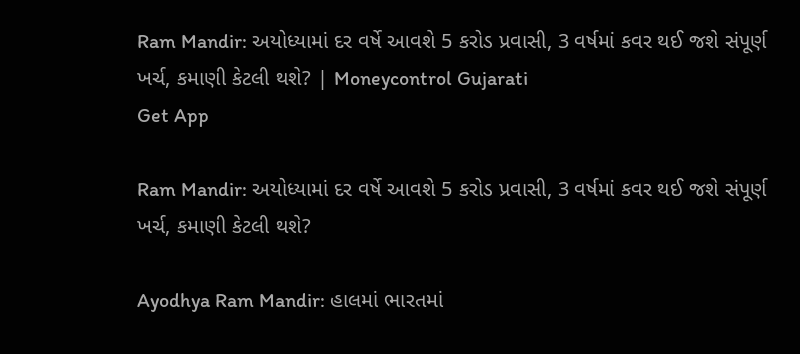Ram Mandir: અયોધ્યામાં દર વર્ષે આવશે 5 કરોડ પ્રવાસી, 3 વર્ષમાં કવર થઈ જશે સંપૂર્ણ ખર્ચ, કમાણી કેટલી થશે? | Moneycontrol Gujarati
Get App

Ram Mandir: અયોધ્યામાં દર વર્ષે આવશે 5 કરોડ પ્રવાસી, 3 વર્ષમાં કવર થઈ જશે સંપૂર્ણ ખર્ચ, કમાણી કેટલી થશે?

Ayodhya Ram Mandir: હાલમાં ભારતમાં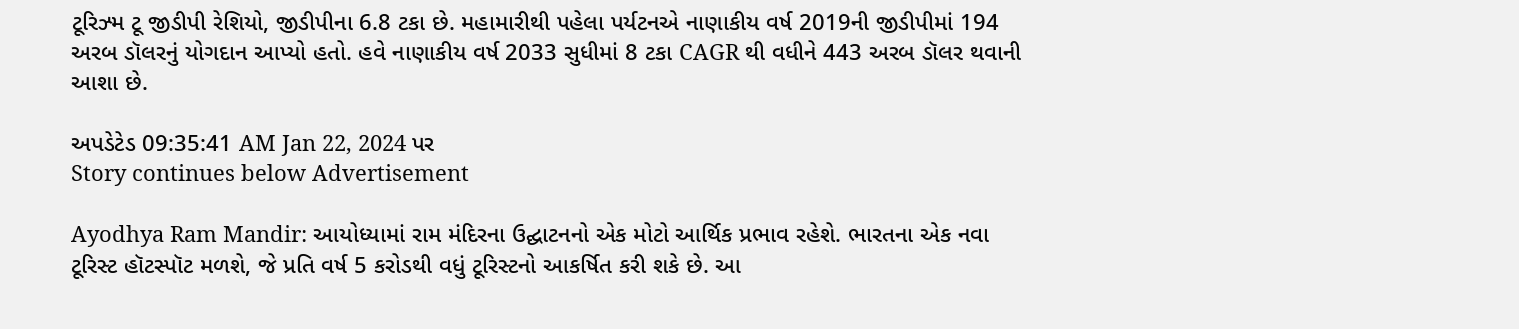ટૂરિઝ્મ ટૂ જીડીપી રેશિયો, જીડીપીના 6.8 ટકા છે. મહામારીથી પહેલા પર્યટનએ નાણાકીય વર્ષ 2019ની જીડીપીમાં 194 અરબ ડૉલરનું યોગદાન આપ્યો હતો. હવે નાણાકીય વર્ષ 2033 સુધીમાં 8 ટકા CAGR થી વધીને 443 અરબ ડૉલર થવાની આશા છે.

અપડેટેડ 09:35:41 AM Jan 22, 2024 પર
Story continues below Advertisement

Ayodhya Ram Mandir: આયોધ્યામાં રામ મંદિરના ઉદ્ઘાટનનો એક મોટો આર્થિક પ્રભાવ રહેશે. ભારતના એક નવા ટૂરિસ્ટ હૉટસ્પૉટ મળશે, જે પ્રતિ વર્ષ 5 કરોડથી વધું ટૂરિસ્ટનો આકર્ષિત કરી શકે છે. આ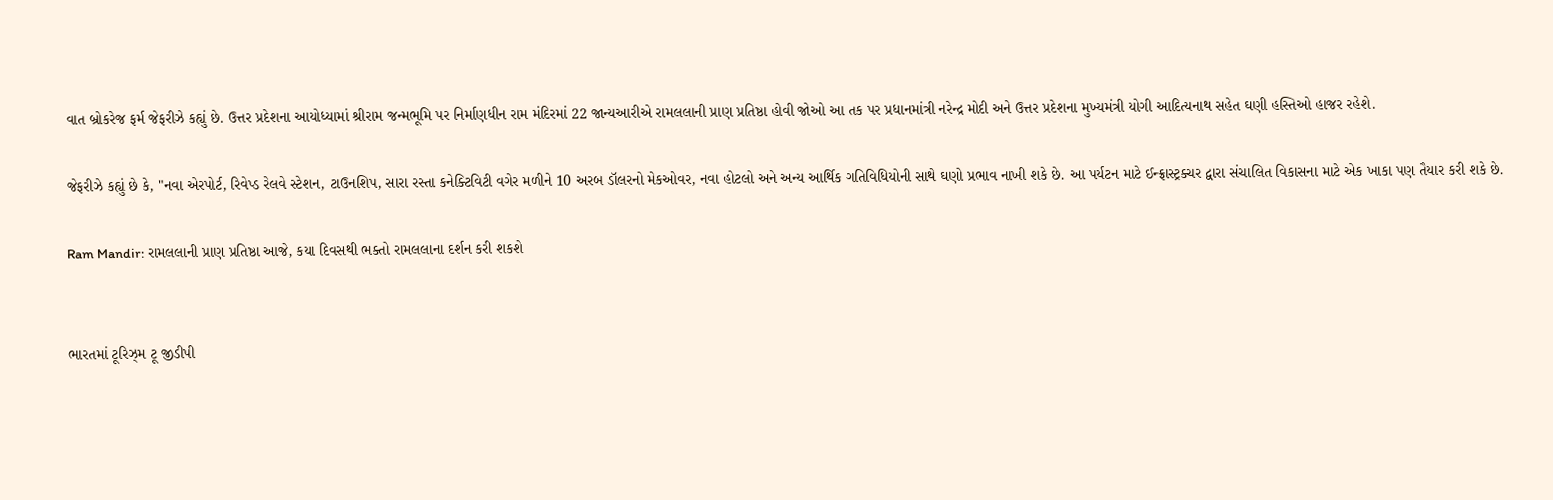વાત બ્રોકરેજ ફર્મ જેફરીઝે કહ્યું છે. ઉત્તર પ્રદેશના આયોધ્યામાં શ્રીરામ જન્મભૂમિ પર નિર્માણધીન રામ મંદિરમાં 22 જાન્યઆરીએ રામલલાની પ્રાણ પ્રતિષ્ઠા હોવી જોઓ આ તક પર પ્રધાનમાંત્રી નરેન્દ્ર મોદી અને ઉત્તર પ્રદેશના મુખ્યમંત્રી યોગી આદિત્યનાથ સહેત ઘણી હસ્તિઓ હાજર રહેશે.

જેફરીઝે કહ્યું છે કે, "નવા એરપોર્ટ, રિવેપ્ડ રેલવે સ્ટેશન, ટાઉનશિપ, સારા રસ્તા કનેક્ટિવિટી વગેર મળીને 10 અરબ ડૉલરનો મેકઓવર, નવા હોટલો અને અન્ય આર્થિક ગતિવિધિયોની સાથે ઘણો પ્રભાવ નાખી શકે છે. આ પર્યટન માટે ઈન્ફ્રાસ્ટ્રક્ચર દ્વારા સંચાલિત વિકાસના માટે એક ખાકા પણ તૈયાર કરી શકે છે.

Ram Mandir: રામલલાની પ્રાણ પ્રતિષ્ઠા આજે, કયા દિવસથી ભક્તો રામલલાના દર્શન કરી શકશે


ભારતમાં ટૂરિઝ્મ ટૂ જીડીપી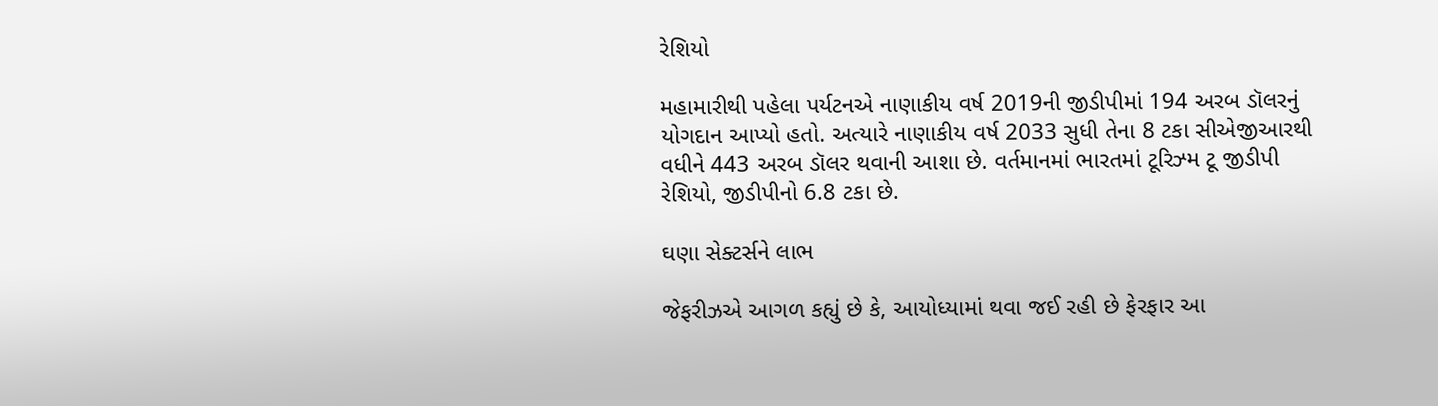રેશિયો

મહામારીથી પહેલા પર્યટનએ નાણાકીય વર્ષ 2019ની જીડીપીમાં 194 અરબ ડૉલરનું યોગદાન આપ્યો હતો. અત્યારે નાણાકીય વર્ષ 2033 સુધી તેના 8 ટકા સીએજીઆરથી વધીને 443 અરબ ડૉલર થવાની આશા છે. વર્તમાનમાં ભારતમાં ટૂરિઝ્મ ટૂ જીડીપી રેશિયો, જીડીપીનો 6.8 ટકા છે.

ઘણા સેક્ટર્સને લાભ

જેફરીઝએ આગળ કહ્યું છે કે, આયોધ્યામાં થવા જઈ રહી છે ફેરફાર આ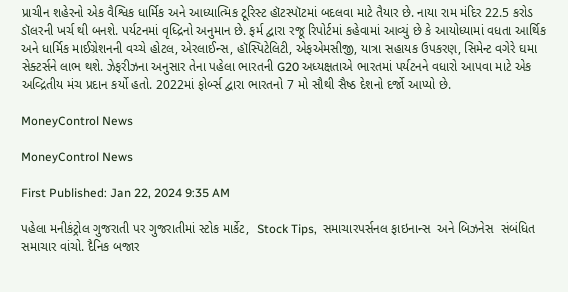પ્રાચીન શહેરનો એક વૈશ્વિક ધાર્મિક અને આધ્યાત્મિક ટૂરિસ્ટ હૉટસ્પૉટમાં બદલવા માટે તૈયાર છે. નાયા રામ મંદિર 22.5 કરોડ ડૉલરની ખર્ચ થી બનશે. પર્યટનમાં વૃધ્દ્રિનો અનુમાન છે. ફર્મ દ્વારા રજૂ રિપોર્ટમાં કહેવામાં આવ્યું છે કે આયોધ્યામાં વધતા આર્થિક અને ધાર્મિક માઈગ્રેશનની વચ્ચે હોટલ, એરલાઈન્સ, હૉસ્પિટેલિટી, એફએમસીજી, યાત્રા સહાયક ઉપકરણ, સિમેન્ટ વગેરે ઘમા સેક્ટર્સને લાભ થશે. ઝેફરીઝના અનુસાર તેના પહેલા ભારતની G20 અધ્યક્ષતાએ ભારતમાં પર્યટનને વધારો આપવા માટે એક અવ્દ્રિતીય મંચ પ્રદાન કર્યો હતો. 2022માં ફોર્બ્સ દ્વારા ભારતનો 7 મો સૌથી સૈષ્ઠ દેશનો દર્જો આપ્યો છે.

MoneyControl News

MoneyControl News

First Published: Jan 22, 2024 9:35 AM

પહેલા મનીકંટ્રોલ ગુજરાતી પર ગુજરાતીમાં સ્ટોક માર્કેટ,  Stock Tips,  સમાચારપર્સનલ ફાઇનાન્સ  અને બિઝનેસ  સંબંધિત સમાચાર વાંચો. દૈનિક બજાર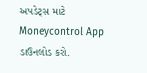અપડેટ્સ માટે Moneycontrol App  ડાઉનલોડ કરો.